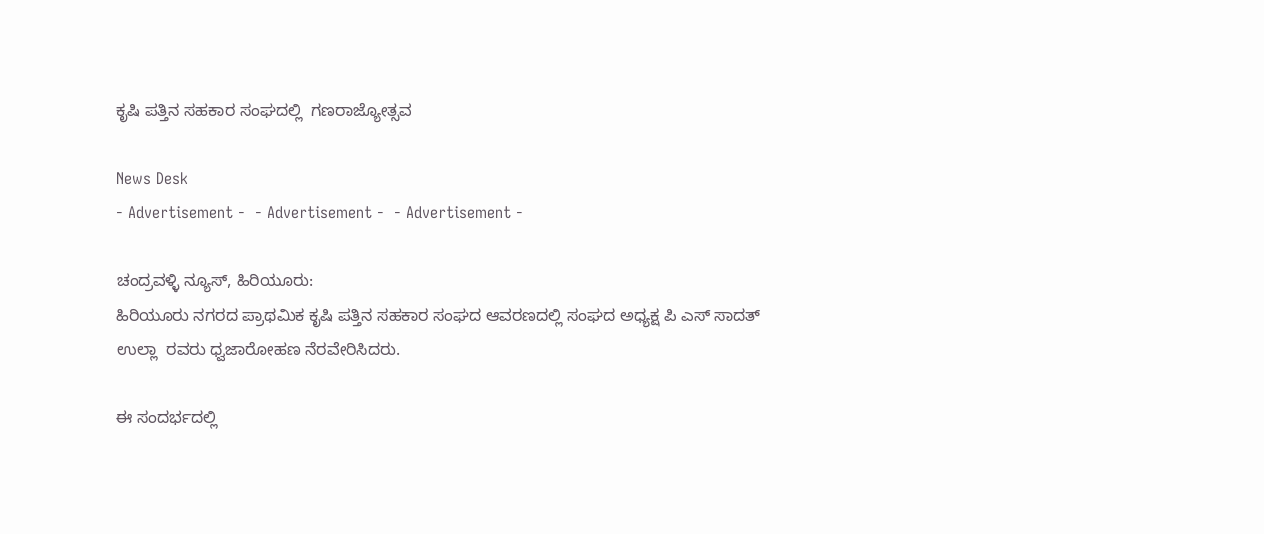ಕೃಷಿ ಪತ್ತಿನ ಸಹಕಾರ ಸಂಘದಲ್ಲಿ  ಗಣರಾಜ್ಯೋತ್ಸವ

News Desk
- Advertisement -  - Advertisement -  - Advertisement -

ಚಂದ್ರವಳ್ಳಿ ನ್ಯೂಸ್, ಹಿರಿಯೂರು:
ಹಿರಿಯೂರು ನಗರದ ಪ್ರಾಥಮಿಕ ಕೃಷಿ ಪತ್ತಿನ ಸಹಕಾರ ಸಂಘದ ಆವರಣದಲ್ಲಿ ಸಂಘದ ಅಧ್ಯಕ್ಷ ಪಿ ಎಸ್ ಸಾದತ್ ಉಲ್ಲಾ  ರವರು ಧ್ವಜಾರೋಹಣ ನೆರವೇರಿಸಿದರು.

ಈ ಸಂದರ್ಭದಲ್ಲಿ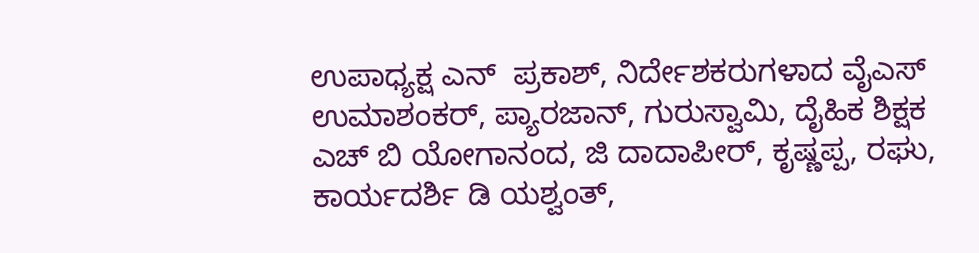ಉಪಾಧ್ಯಕ್ಷ ಎನ್  ಪ್ರಕಾಶ್, ನಿರ್ದೇಶಕರುಗಳಾದ ವೈಎಸ್ ಉಮಾಶಂಕರ್, ಪ್ಯಾರಜಾನ್, ಗುರುಸ್ವಾಮಿ, ದೈಹಿಕ ಶಿಕ್ಷಕ ಎಚ್ ಬಿ ಯೋಗಾನಂದ, ಜಿ ದಾದಾಪೀರ್, ಕೃಷ್ಣಪ್ಪ, ರಘು, ಕಾರ್ಯದರ್ಶಿ ಡಿ ಯಶ್ವಂತ್,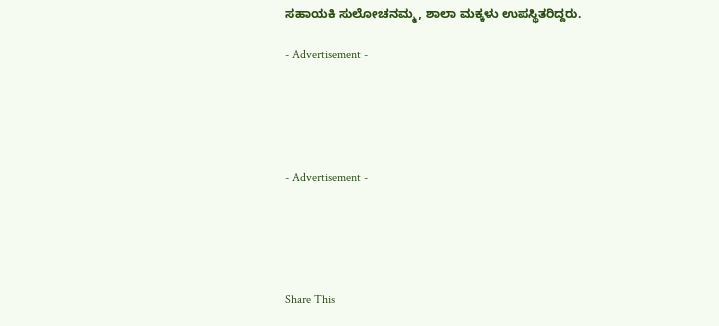ಸಹಾಯಕಿ ಸುಲೋಚನಮ್ಮ, ಶಾಲಾ ಮಕ್ಕಳು ಉಪಸ್ಥಿತರಿದ್ದರು.

- Advertisement -





- Advertisement -





Share This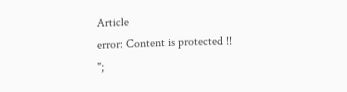Article
error: Content is protected !!
";